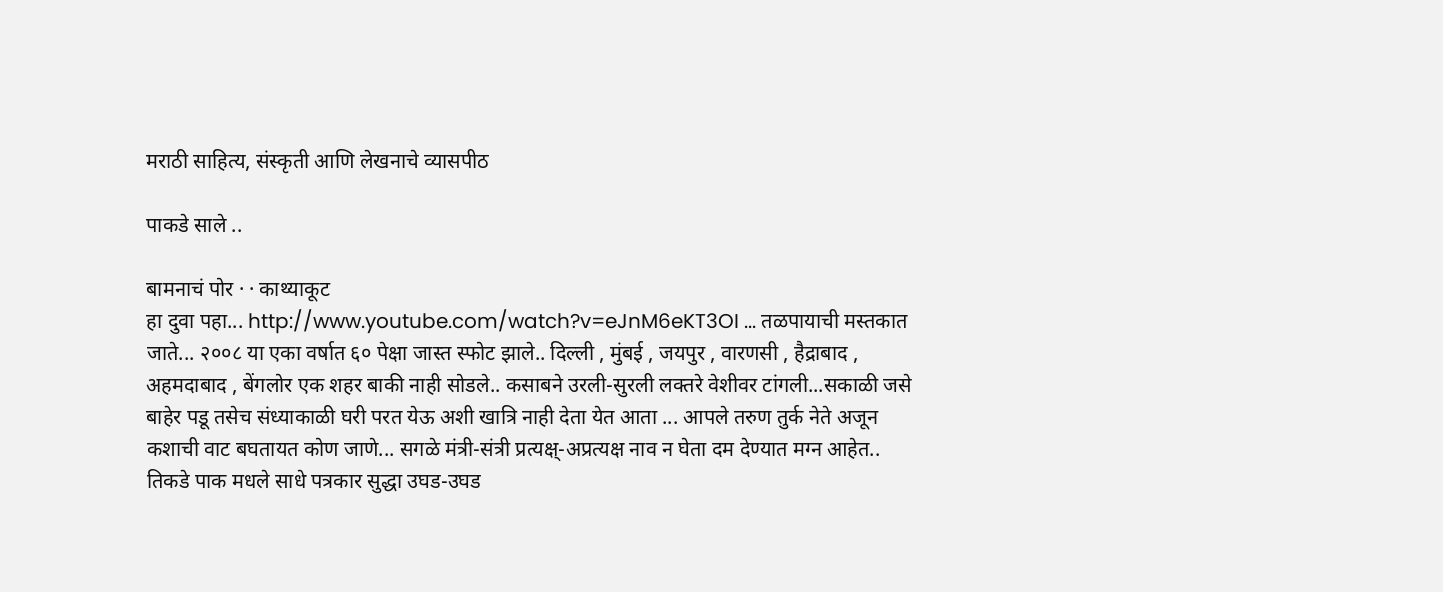मराठी साहित्य, संस्कृती आणि लेखनाचे व्यासपीठ

पाकडे साले ..

बामनाचं पोर · · काथ्याकूट
हा दुवा पहा... http://www.youtube.com/watch?v=eJnM6eKT3OI ... तळपायाची मस्तकात जाते... २००८ या एका वर्षात ६० पेक्षा जास्त स्फोट झाले.. दिल्ली , मुंबई , जयपुर , वारणसी , हैद्राबाद , अहमदाबाद , बेंगलोर एक शहर बाकी नाही सोडले.. कसाबने उरली-सुरली लक्तरे वेशीवर टांगली...सकाळी जसे बाहेर पडू तसेच संध्याकाळी घरी परत येऊ अशी खात्रि नाही देता येत आता ... आपले तरुण तुर्क नेते अजून कशाची वाट बघतायत कोण जाणे... सगळे मंत्री-संत्री प्रत्यक्ष्-अप्रत्यक्ष नाव न घेता दम देण्यात मग्न आहेत.. तिकडे पाक मधले साधे पत्रकार सुद्धा उघड-उघड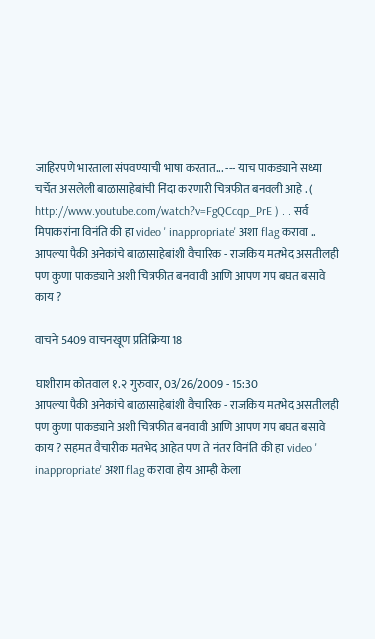जाहिरपणे भारताला संपवण्याची भाषा करतात... --- याच पाकड्याने सध्या चर्चेत असलेली बाळासाहेबांची निंदा करणारी चित्रफीत बनवली आहे . ( http://www.youtube.com/watch?v=FgQCcqp_PrE ) . . सर्व मिपाकरांना विनंति की हा video ' inappropriate' अशा flag करावा .. आपल्या पैकी अनेकांचे बाळासाहेबांशी वैचारिक - राजकिय मतभेद असतीलही पण कुणा पाकड्याने अशी चित्रफीत बनवावी आणि आपण गप बघत बसावे काय ?

वाचने 5409 वाचनखूण प्रतिक्रिया 18

घाशीराम कोतवाल १.२ गुरुवार, 03/26/2009 - 15:30
आपल्या पैकी अनेकांचे बाळासाहेबांशी वैचारिक - राजकिय मतभेद असतीलही पण कुणा पाकड्याने अशी चित्रफीत बनवावी आणि आपण गप बघत बसावे काय ? सहमत वैचारीक मतभेद आहेत पण ते नंतर विनंति की हा video ' inappropriate' अशा flag करावा होय आम्ही केला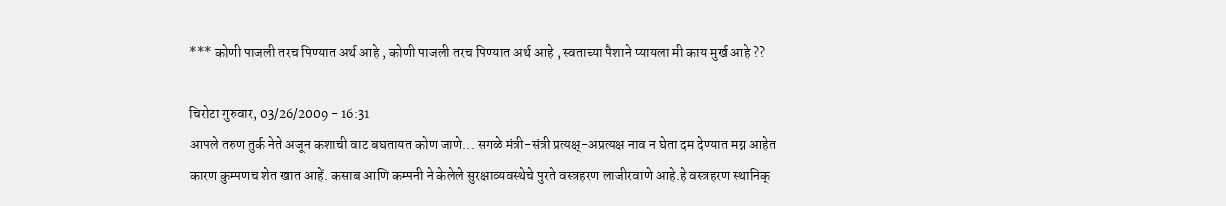*** कोणी पाजली तरच पिण्यात अर्थ आहे , कोणी पाजली तरच पिण्यात अर्थ आहे , स्वताच्या पैशाने प्यायला मी काय मुर्ख आहे ??

चिरोटा गुरुवार, 03/26/2009 - 16:31
आपले तरुण तुर्क नेते अजून कशाची वाट बघतायत कोण जाणे... सगळे मंत्री-संत्री प्रत्यक्ष्-अप्रत्यक्ष नाव न घेता दम देण्यात मग्न आहेत
कारण कुम्पणच शेत खात आहें. कसाब आणि कम्पनी ने केलेले सुरक्षाव्यवस्थेचे पुरते वस्त्रहरण लाजीरवाणे आहे.हे वस्त्रहरण स्थानिक्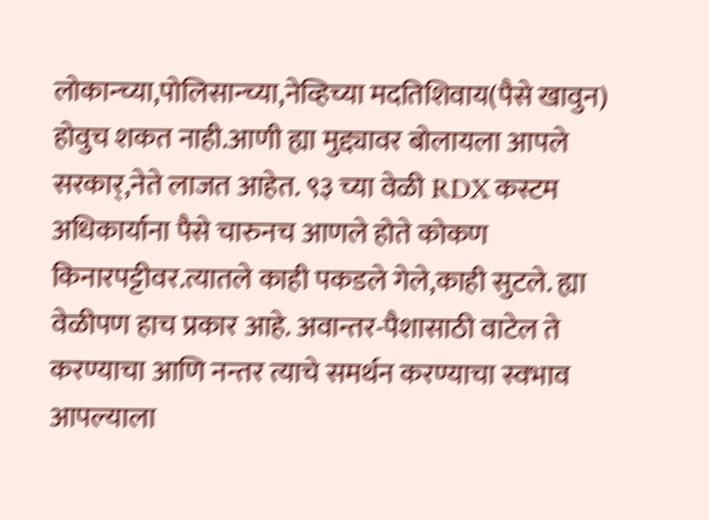लोकान्च्या,पोलिसान्च्या,नेव्हिच्या मदतिशिवाय(पैसे खावुन) होवुच शकत नाही.आणी ह्या मुद्द्यावर बोलायला आपले सरकार्,नेते लाजत आहेत. ९३ च्या वेळी RDX कस्टम अधिकार्याना पैसे चारुनच आणले होते कोकण किनारपट्टीवर.त्यातले काही पकडले गेले,काही सुटले. ह्या वेळीपण हाच प्रकार आहे. अवान्तर-पैशासाठी वाटेल ते करण्याचा आणि नन्तर त्याचे समर्थन करण्याचा स्वभाव आपल्याला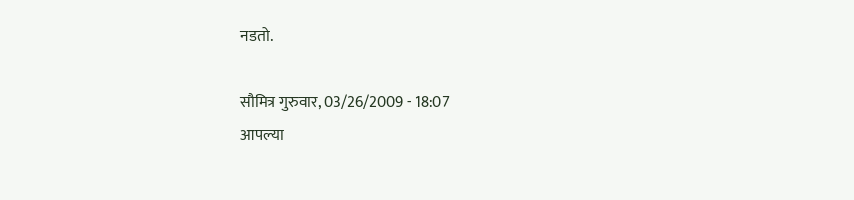नडतो.

सौमित्र गुरुवार, 03/26/2009 - 18:07
आपल्या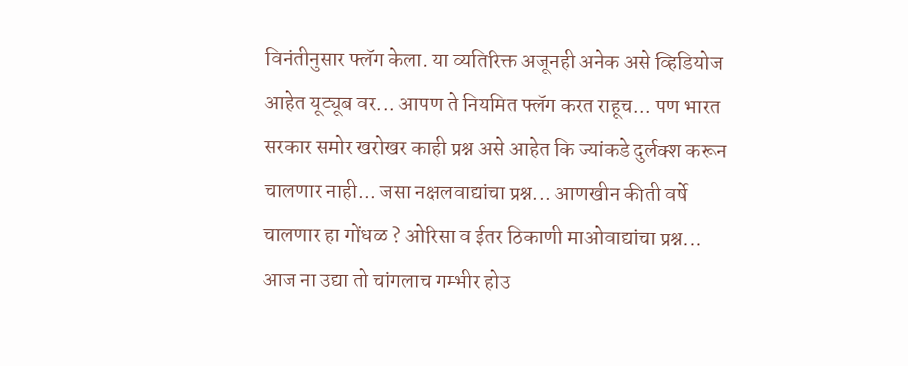विनंतीनुसार फ्लॅग केला. या व्यतिरिक्त अजूनही अनेक असे व्हिडियोज आहेत यूट्यूब वर... आपण ते नियमित फ्लॅग करत राहूच... पण भारत सरकार समोर खरोखर काही प्रश्न असे आहेत कि ज्यांकडे दुर्लक्श करून चालणार नाही... जसा नक्षलवाद्यांचा प्रश्न... आणखीन कीती वर्षे चालणार हा गोंधळ ? ओरिसा व ईतर ठिकाणी माओवाद्यांचा प्रश्न... आज ना उद्या तो चांगलाच गम्भीर होउ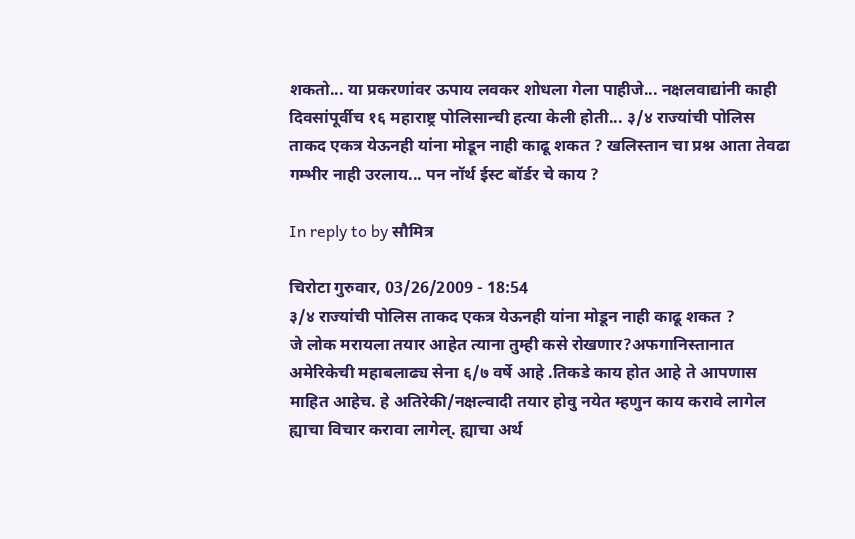शकतो... या प्रकरणांवर ऊपाय लवकर शोधला गेला पाहीजे... नक्षलवाद्यांनी काही दिवसांपूर्वीच १६ महाराष्ट्र पोलिसान्ची हत्या केली होती... ३/४ राज्यांची पोलिस ताकद एकत्र येऊनही यांना मोडून नाही काढू शकत ? खलिस्तान चा प्रश्न आता तेवढा गम्भीर नाही उरलाय... पन नॉर्थ ईस्ट बॉर्डर चे काय ?

In reply to by सौमित्र

चिरोटा गुरुवार, 03/26/2009 - 18:54
३/४ राज्यांची पोलिस ताकद एकत्र येऊनही यांना मोडून नाही काढू शकत ?
जे लोक मरायला तयार आहेत त्याना तुम्ही कसे रोखणार?अफगानिस्तानात अमेरिकेची महाबलाढ्य सेना ६/७ वर्षे आहे .तिकडे काय होत आहे ते आपणास माहित आहेच. हे अतिरेकी/नक्षल्वादी तयार होवु नयेत म्हणुन काय करावे लागेल ह्याचा विचार करावा लागेल्. ह्याचा अर्थ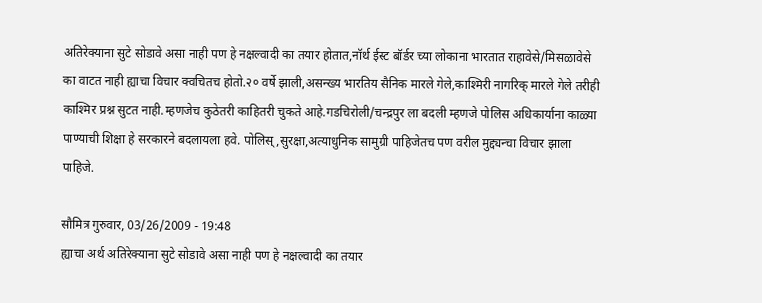अतिरेक्याना सुटे सोडावे असा नाही पण हे नक्षल्वादी का तयार होतात,नॉर्थ ईस्ट बॉर्डर च्या लोकाना भारतात राहावेसे/मिसळावेसे का वाटत नाही ह्याचा विचार क्वचितच होतो.२० वर्षे झाली,असन्ख्य भारतिय सैनिक मारले गेले,काश्मिरी नागरिक् मारले गेले तरीही काश्मिर प्रश्न सुटत नाही.म्हणजेच कुठेतरी काहितरी चुकते आहे.गडचिरोली/चन्द्रपुर ला बदली म्हणजे पोलिस अधिकार्याना काळ्या पाण्याची शिक्षा हे सरकारने बदलायला हवे. पोलिस्,सुरक्षा,अत्याधुनिक सामुग्री पाहिजेतच पण वरील मुद्द्यन्चा विचार झाला पाहिजे.

सौमित्र गुरुवार, 03/26/2009 - 19:48
ह्याचा अर्थ अतिरेक्याना सुटे सोडावे असा नाही पण हे नक्षल्वादी का तयार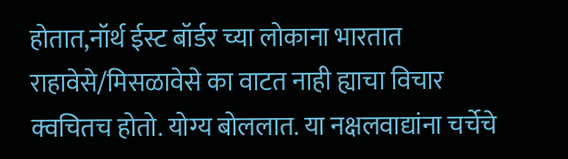होतात,नॉर्थ ईस्ट बॉर्डर च्या लोकाना भारतात राहावेसे/मिसळावेसे का वाटत नाही ह्याचा विचार क्वचितच होतो. योग्य बोललात. या नक्षलवाद्यांना चर्चेचे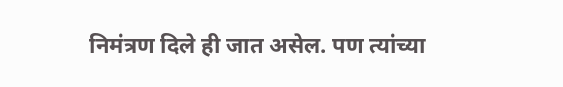निमंत्रण दिले ही जात असेल. पण त्यांच्या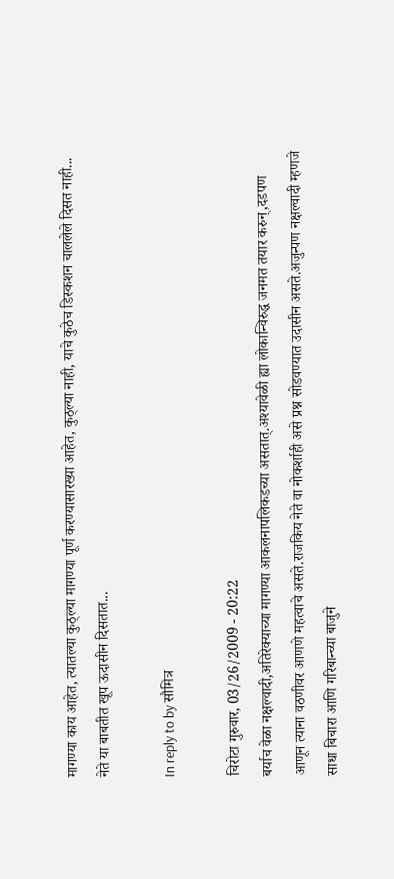मागण्या काय आहेत, त्यातल्या कुठ्ल्या मागण्या पूर्ण करण्यासारख्या आहेत, कुठ्ल्या नाही, याचे कुठेच डिस्कशन चाललेले दिसत नाही... नेते या बाबतीत खूप ऊदासीन दिसतात...

In reply to by सौमित्र

चिरोटा गुरुवार, 03/26/2009 - 20:22
बर्याच वेळा नक्षल्वादी,अतिरेक्याच्या मागण्या आकलनापलिकडच्या असतात्.अश्यावेळी ह्या लोकान्विरुद्ध जनमत तयार करुन्,दडपण आणून त्याना वठणीवर आणणे महत्वाचे असते.राजकिय नेते वा नोकर्शाही असे प्रश्न सोडवण्यात उदासीन असते.अजुन्पण नक्षल्वादी म्हणजे साधा बिचारा आणि गरिबान्च्या बाजुने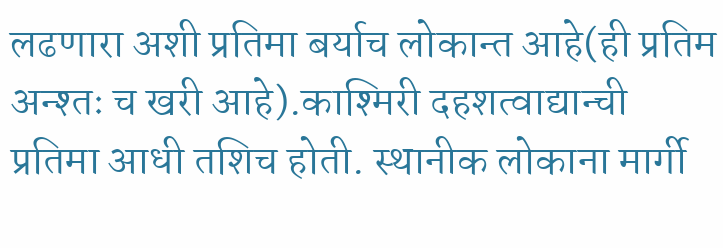लढणारा अशी प्रतिमा बर्याच लोकान्त आहे(ही प्रतिम अन्श्तः च खरी आहे).काश्मिरी दहशत्वाद्यान्ची प्रतिमा आधी तशिच होती. स्थानीक लोकाना मार्गी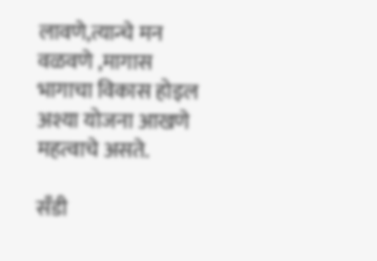लावणे,त्यान्चे मन वळवणे ,मागास भागाचा विकास होइल अश्या योजना आखणे महत्वाचे असते.

सँडी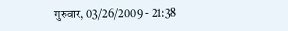गुरुवार, 03/26/2009 - 21:38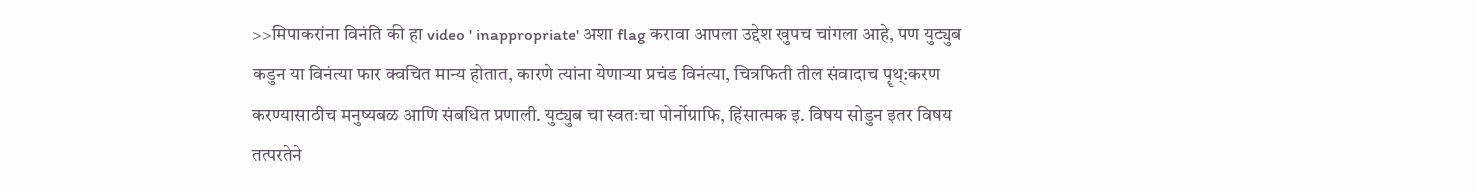>>मिपाकरांना विनंति की हा video ' inappropriate' अशा flag करावा आपला उद्देश खुपच चांगला आहे, पण युट्युब कडुन या विनंत्या फार क्वचित मान्य होतात, कारणे त्यांना येणार्‍या प्रचंड विनंत्या, चित्रफिती तील संवादाच पॄथ्:करण करण्यासाठीच मनुष्यबळ आणि संबधित प्रणाली. युट्युब चा स्वतःचा पोर्नोग्राफि, हिंसात्मक इ. विषय सोडुन इतर विषय तत्परतेने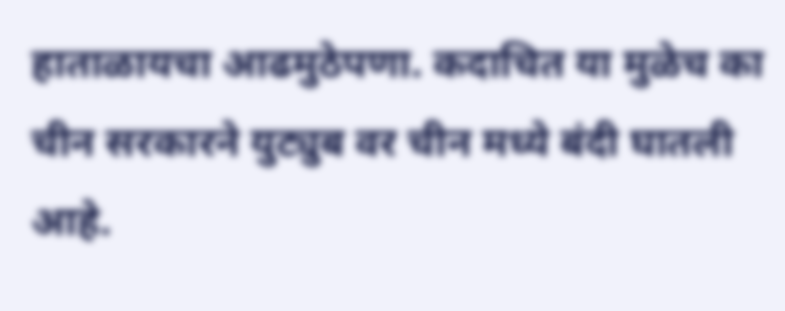हाताळायचा आढमुठेपणा. कदाचित या मुळेच का चीन सरकारने युट्युब वर चीन मध्ये बंदी घातली आहे.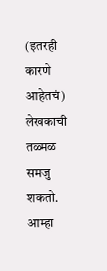(इतरही कारणे आहेतचं) लेखकाची तळ्मळ समजु शकतो. आम्हा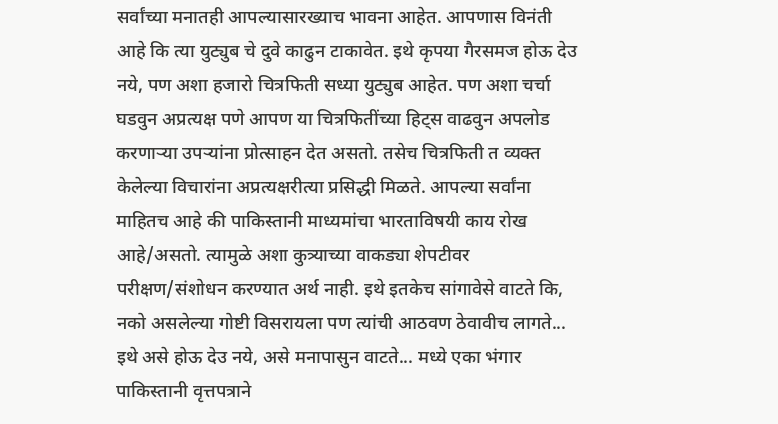सर्वांच्या मनातही आपल्यासारख्याच भावना आहेत. आपणास विनंती आहे कि त्या युट्युब चे दुवे काढुन टाकावेत. इथे कृपया गैरसमज होऊ देउ नये, पण अशा हजारो चित्रफिती सध्या युट्युब आहेत. पण अशा चर्चा घडवुन अप्रत्यक्ष पणे आपण या चित्रफितींच्या हिट्स वाढवुन अपलोड करणार्‍या उपर्‍यांना प्रोत्साहन देत असतो. तसेच चित्रफिती त व्यक्त केलेल्या विचारांना अप्रत्यक्षरीत्या प्रसिद्धी मिळते. आपल्या सर्वांना माहितच आहे की पाकिस्तानी माध्यमांचा भारताविषयी काय रोख आहे/असतो. त्यामुळे अशा कुत्र्याच्या वाकड्या शेपटीवर परीक्षण/संशोधन करण्यात अर्थ नाही. इथे इतकेच सांगावेसे वाटते कि, नको असलेल्या गोष्टी विसरायला पण त्यांची आठवण ठेवावीच लागते... इथे असे होऊ देउ नये, असे मनापासुन वाटते... मध्ये एका भंगार पाकिस्तानी वृत्तपत्राने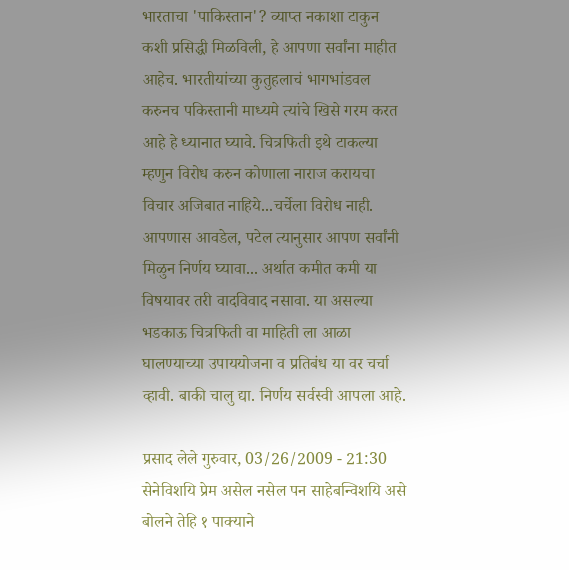भारताचा 'पाकिस्तान'? व्याप्त नकाशा टाकुन कशी प्रसिद्धी मिळविली, हे आपणा सर्वांना माहीत आहेच. भारतीयांच्या कुतुहलाचं भागभांडवल करुनच पकिस्तानी माध्यमे त्यांचे खिसे गरम करत आहे हे ध्यानात घ्यावे. चित्रफिती इथे टाकल्या म्हणुन विरोध करुन कोणाला नाराज करायचा विचार अजिबात नाहिये...चर्चेला विरोध नाही. आपणास आवडेल, पटेल त्यानुसार आपण सर्वांनी मिळुन निर्णय घ्यावा... अर्थात कमीत कमी या विषयावर तरी वादविवाद नसावा. या असल्या भडकाऊ चित्रफिती वा माहिती ला आळा घालण्याच्या उपाययोजना व प्रतिबंध या वर चर्चा व्हावी. बाकी चालु द्या. निर्णय सर्वस्वी आपला आहे.

प्रसाद लेले गुरुवार, 03/26/2009 - 21:30
सेनेविशयि प्रेम असेल नसेल पन साहेबन्विशयि असे बोलने तेहि १ पाक्याने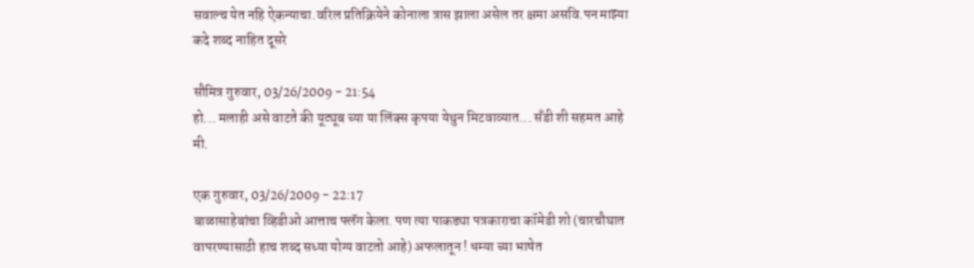सवाल्च येत नहि ऐकन्याचा.वरिल प्रतिक्रियेने कोनाला त्रास झाला असेल तर क्षमा असवि.पन माझ्या कदे शब्द नाहित दूसरे

सौमित्र गुरुवार, 03/26/2009 - 21:54
हो... मलाही असे वाटते की यूट्यूब च्या या लिंक्स कृपया येथुन मिटवाव्यात... सँडी शी सहमत आहे मी.

एक गुरुवार, 03/26/2009 - 22:17
बाळासाहेबांचा व्हिडीओ आत्ताच फ्लॅग केला. पण त्या पाकड्या पत्रकाराचा कॉमेडी शो (चारचौघात वापरण्यासाठी हाच शब्द सध्या योग्य वाटतो आहे) अफलातून ! धम्या च्या भाषेत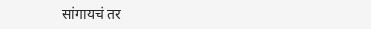सांगायचं तर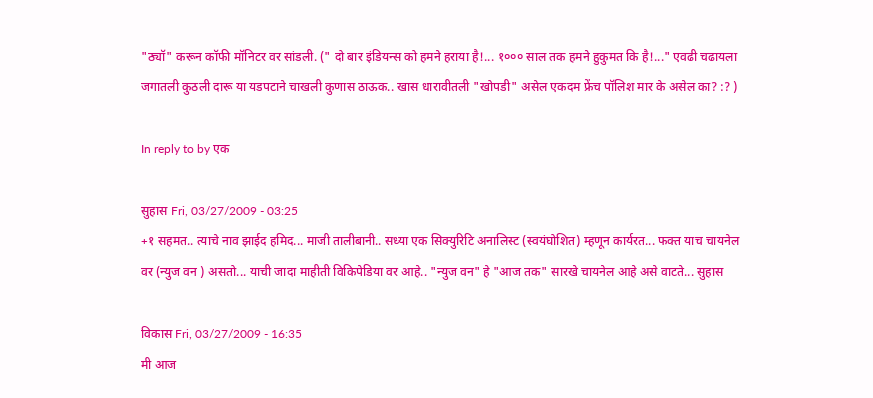"ठ्यॉ" करून कॉफी मॉनिटर वर सांडली. (" दो बार इंडियन्स को हमने हराया है!... १००० साल तक हमने हुकुमत कि है!..." एवढी चढायला जगातली कुठली दारू या यडपटाने चाखली कुणास ठाऊक.. खास धारावीतली "खोपडी" असेल एकदम फ्रेंच पॉलिश मार के असेल का? :? )

In reply to by एक

सुहास Fri, 03/27/2009 - 03:25
+१ सहमत.. त्याचे नाव झाईद हमिद... माजी तालीबानी.. सध्या एक सिक्युरिटि अनालिस्ट (स्वयंघोशित) म्हणून कार्यरत... फक्त याच चायनेल वर (न्युज वन ) असतो... याची जादा माहीती विकिपेडिया वर आहे.. "न्युज वन" हे "आज तक" सारखे चायनेल आहे असे वाटते... सुहास

विकास Fri, 03/27/2009 - 16:35
मी आज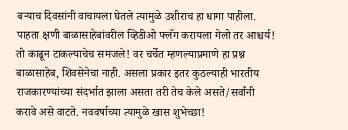बर्‍याच दिवसांनी वाचायला घेतले त्यामुळे उशीराच हा धागा पाहीला. पाहता क्षणी बाळासाहेबांवरील व्हिडीओ फ्लॅग करायला गेलो तर आश्चर्य! तो काढून टाकल्याचेच समजले! वर चर्चेत म्हणल्याप्रमाणे हा प्रश्न बाळासाहेब, शिवसेनेचा नाही. असला प्रकार इतर कुठल्याही भारतीय राजकारण्यांच्या संदर्भात झाला असता तरी तेच केले असते/सर्वांनी करावे असे वाटते. नववर्षाच्या त्यामुळे खास शुभेच्छा!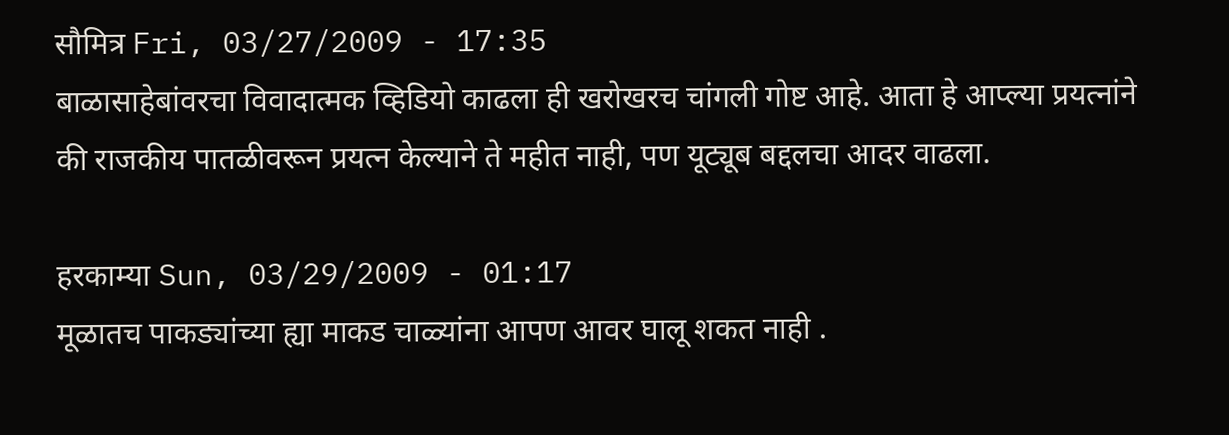सौमित्र Fri, 03/27/2009 - 17:35
बाळासाहेबांवरचा विवादात्मक व्हिडियो काढला ही खरोखरच चांगली गोष्ट आहे. आता हे आप्ल्या प्रयत्नांने की राजकीय पातळीवरून प्रयत्न केल्याने ते महीत नाही, पण यूट्यूब बद्दलचा आदर वाढला.

हरकाम्या Sun, 03/29/2009 - 01:17
मूळातच पाकड्यांच्या ह्या माकड चाळ्यांना आपण आवर घालू शकत नाही .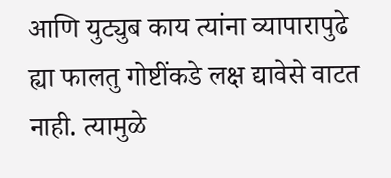आणि युट्युब काय त्यांना व्यापारापुढे ह्या फालतु गोष्टींकडे लक्ष द्यावेसे वाटत नाही. त्यामुळे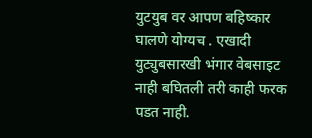युटयुब वर आपण बहिष्कार घालणे योग्यच . एखादी युट्युबसारखी भंगार वेबसाइट नाही बघितली तरी काही फरक पडत नाही.